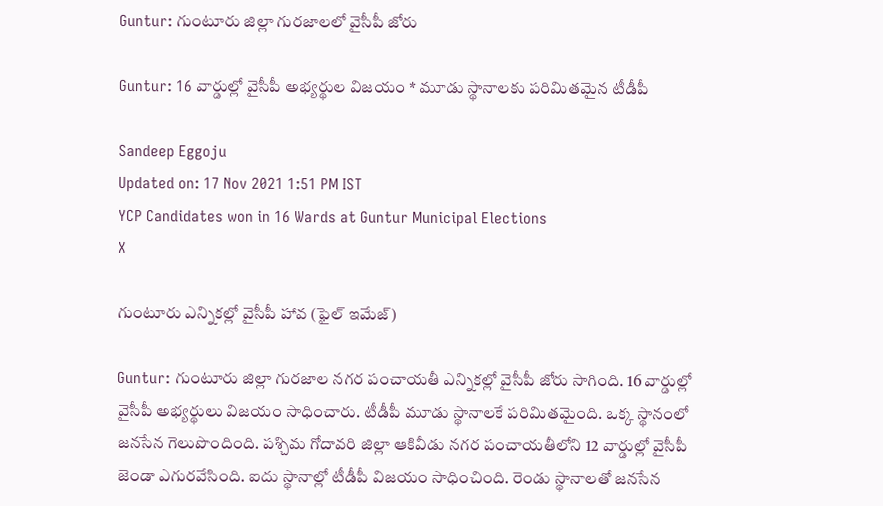Guntur: గుంటూరు జిల్లా గురజాలలో వైసీపీ జోరు

Guntur: 16 వార్డుల్లో వైసీపీ అభ్యర్థుల విజయం * మూడు స్థానాలకు పరిమితమైన టీడీపీ

Sandeep Eggoju
Updated on: 17 Nov 2021 1:51 PM IST
YCP Candidates won in 16 Wards at Guntur Municipal Elections
X

గుంటూరు ఎన్నికల్లో వైసీపీ హావ (ఫైల్ ఇమేజ్)

Guntur: గుంటూరు జిల్లా గురజాల నగర పంచాయతీ ఎన్నికల్లో వైసీపీ జోరు సాగింది. 16 వార్డుల్లో వైసీపీ అభ్యర్థులు విజయం సాధించారు. టీడీపీ మూడు స్థానాలకే పరిమితమైంది. ఒక్క స్థానంలో జనసేన గెలుపొందింది. పశ్చిమ గోదావరి జిల్లా ఆకివీడు నగర పంచాయతీలోని 12 వార్డుల్లో వైసీపీ జెండా ఎగురవేసింది. ఐదు స్థానాల్లో టీడీపీ విజయం సాధించింది. రెండు స్థానాలతో జనసేన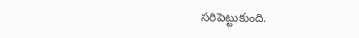సరిపెట్టుకుంది.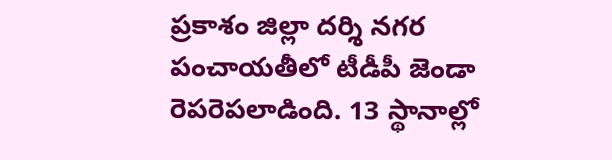ప్రకాశం జిల్లా దర్శి నగర పంచాయతీలో టీడీపీ జెండా రెపరెపలాడింది. 13 స్థానాల్లో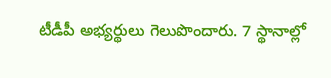టీడీపీ అభ్యర్థులు గెలుపొందారు. 7 స్థానాల్లో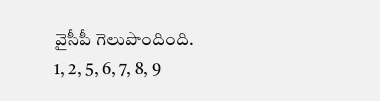వైసీపీ గెలుపొందింది. 1, 2, 5, 6, 7, 8, 9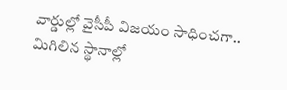వార్డుల్లో వైసీపీ విజయం సాధించగా.. మిగిలిన స్థానాల్లో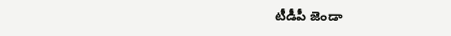టీడీపీ జెండా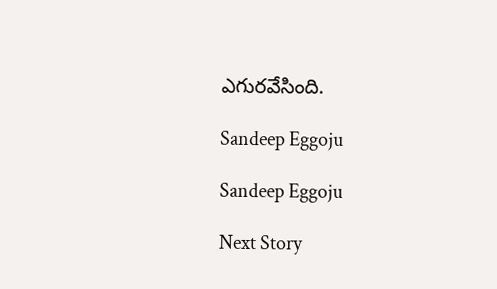ఎగురవేసింది.

Sandeep Eggoju

Sandeep Eggoju

Next Story